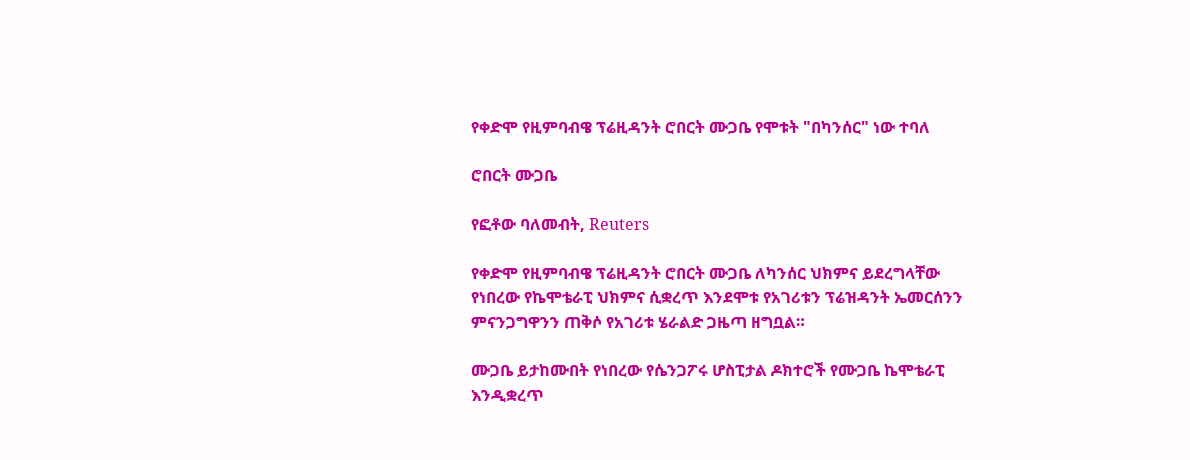የቀድሞ የዚምባብዌ ፕሬዚዳንት ሮበርት ሙጋቤ የሞቱት "በካንሰር" ነው ተባለ

ሮበርት ሙጋቤ

የፎቶው ባለመብት, Reuters

የቀድሞ የዚምባብዌ ፕሬዚዳንት ሮበርት ሙጋቤ ለካንሰር ህክምና ይደረግላቸው የነበረው የኬሞቴራፒ ህክምና ሲቋረጥ እንደሞቱ የአገሪቱን ፕሬዝዳንት ኤመርሰንን ምናንጋግዋንን ጠቅሶ የአገሪቱ ሄራልድ ጋዜጣ ዘግቧል።

ሙጋቤ ይታከሙበት የነበረው የሴንጋፖሩ ሆስፒታል ዶክተሮች የሙጋቤ ኬሞቴራፒ እንዲቋረጥ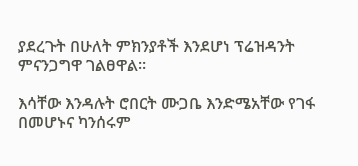ያደረጉት በሁለት ምክንያቶች እንደሆነ ፕሬዝዳንት ምናንጋግዋ ገልፀዋል።

እሳቸው እንዳሉት ሮበርት ሙጋቤ እንድሜአቸው የገፋ በመሆኑና ካንሰሩም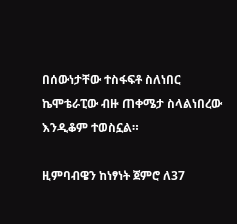በሰውነታቸው ተስፋፍቶ ስለነበር ኬሞቴራፒው ብዙ ጠቀሜታ ስላልነበረው እንዲቆም ተወስኗል።

ዚምባብዌን ከነፃነት ጀምሮ ለ37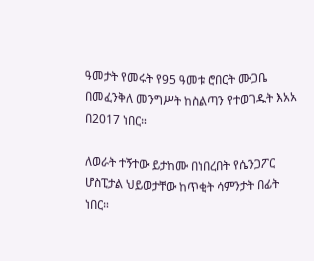ዓመታት የመሩት የ95 ዓመቱ ሮበርት ሙጋቤ በመፈንቅለ መንግሥት ከስልጣን የተወገዱት እአአ በ2017 ነበር።

ለወራት ተኝተው ይታከሙ በነበረበት የሴንጋፖር ሆስፒታል ህይወታቸው ከጥቂት ሳምንታት በፊት ነበር።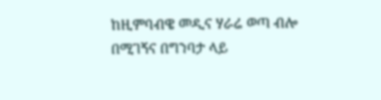ከዚምባብዌ መዲና ሃራሬ ወጣ ብሎ በሚገኝና በግንባታ ላይ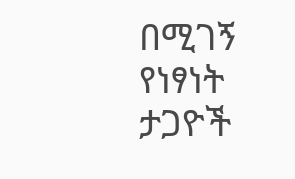በሚገኝ የነፃነት ታጋዮች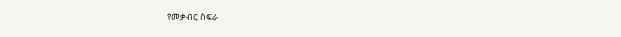የመቃብር ስፍራ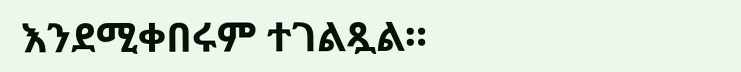እንደሚቀበሩም ተገልጿል።